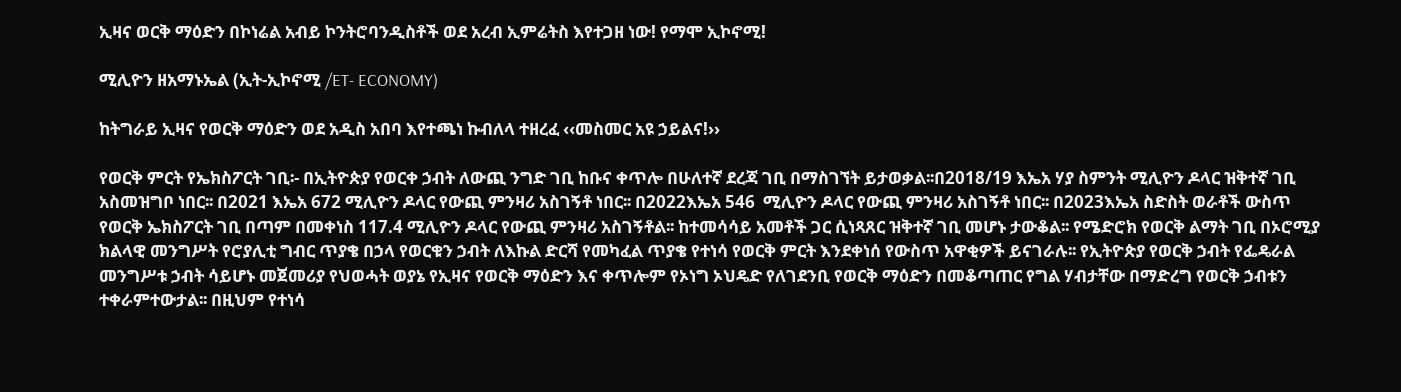ኢዛና ወርቅ ማዕድን በኮነሬል አብይ ኮንትሮባንዲስቶች ወደ አረብ ኢምሬትስ እየተጋዘ ነው! የማሞ ኢኮኖሚ!

ሚሊዮን ዘአማኑኤል (ኢት-ኢኮኖሚ /ET- ECONOMY)

ከትግራይ ኢዛና የወርቅ ማዕድን ወደ አዲስ አበባ እየተጫነ ኩብለላ ተዘረፈ ‹‹መስመር አዩ ኃይልና!››

የወርቅ ምርት የኤክስፖርት ገቢ፡- በኢትዮጵያ የወርቀ ኃብት ለውጪ ንግድ ገቢ ከቡና ቀጥሎ በሁለተኛ ደረጃ ገቢ በማስገኘት ይታወቃል፡፡በ2018/19 እኤአ ሃያ ስምንት ሚሊዮን ዶላር ዝቅተኛ ገቢ አስመዝግቦ ነበር፡፡ በ2021 እኤአ 672 ሚሊዮን ዶላር የውጪ ምንዛሪ አስገኝቶ ነበር፡፡ በ2022እኤአ 546  ሚሊዮን ዶላር የውጪ ምንዛሪ አስገኝቶ ነበር፡፡ በ2023እኤአ ስድስት ወራቶች ውስጥ የወርቅ ኤክስፖርት ገቢ በጣም በመቀነስ 117.4 ሚሊዮን ዶላር የውጪ ምንዛሪ አስገኝቶል፡፡ ከተመሳሳይ አመቶች ጋር ሲነጻጸር ዝቅተኛ ገቢ መሆኑ ታውቆል፡፡ የሜድሮክ የወርቅ ልማት ገቢ በኦሮሚያ ክልላዊ መንግሥት የሮያሊቲ ግብር ጥያቄ በኃላ የወርቁን ኃብት ለእኩል ድርሻ የመካፈል ጥያቄ የተነሳ የወርቅ ምርት እንደቀነሰ የውስጥ አዋቂዎች ይናገራሉ፡፡ የኢትዮጵያ የወርቅ ኃብት የፌዴራል መንግሥቱ ኃብት ሳይሆኑ መጀመሪያ የህወሓት ወያኔ የኢዛና የወርቅ ማዕድን እና ቀጥሎም የኦነግ ኦህዴድ የለገደንቢ የወርቅ ማዕድን በመቆጣጠር የግል ሃብታቸው በማድረግ የወርቅ ኃብቱን ተቀራምተውታል፡፡ በዚህም የተነሳ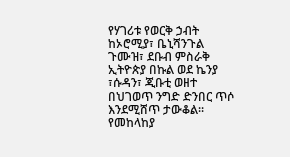የሃገሪቱ የወርቅ ኃብት ከኦሮሚያ፣ ቤኒሻንጉል ጉሙዝ፣ ደቡብ ምስራቅ ኢትዮጵያ በኩል ወደ ኬንያ ፣ሱዳን፣ ጂቡቲ ወዘተ በህገወጥ ንግድ ድንበር ጥሶ እንደሚሸጥ ታውቆል፡፡ የመከላከያ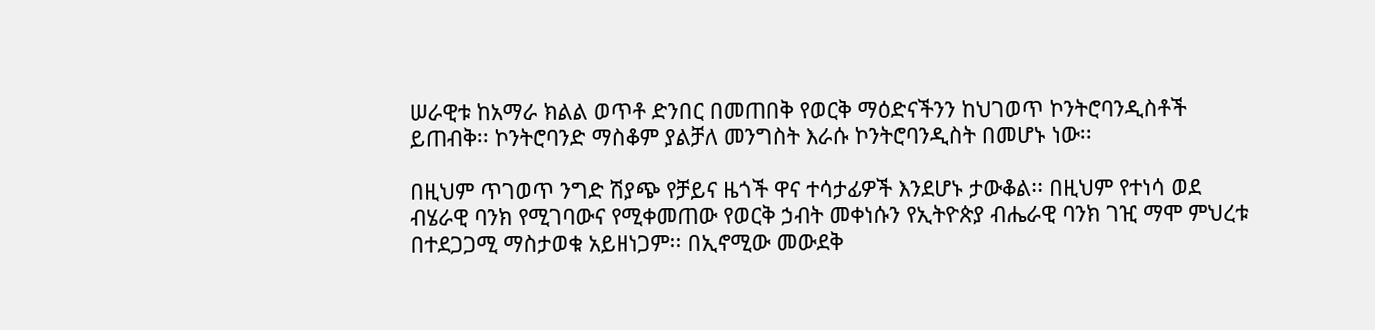ሠራዊቱ ከአማራ ክልል ወጥቶ ድንበር በመጠበቅ የወርቅ ማዕድናችንን ከህገወጥ ኮንትሮባንዲስቶች ይጠብቅ፡፡ ኮንትሮባንድ ማስቆም ያልቻለ መንግስት እራሱ ኮንትሮባንዲስት በመሆኑ ነው፡፡

በዚህም ጥገወጥ ንግድ ሽያጭ የቻይና ዜጎች ዋና ተሳታፊዎች እንደሆኑ ታውቆል፡፡ በዚህም የተነሳ ወደ ብሄራዊ ባንክ የሚገባውና የሚቀመጠው የወርቅ ኃብት መቀነሱን የኢትዮጵያ ብሔራዊ ባንክ ገዢ ማሞ ምህረቱ በተደጋጋሚ ማስታወቁ አይዘነጋም፡፡ በኢኖሚው መውደቅ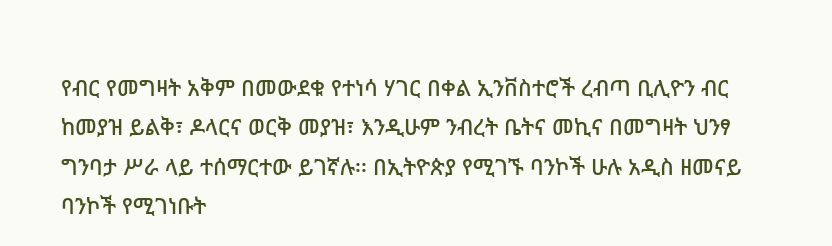የብር የመግዛት አቅም በመውደቁ የተነሳ ሃገር በቀል ኢንቨስተሮች ረብጣ ቢሊዮን ብር ከመያዝ ይልቅ፣ ዶላርና ወርቅ መያዝ፣ እንዲሁም ንብረት ቤትና መኪና በመግዛት ህንፃ ግንባታ ሥራ ላይ ተሰማርተው ይገኛሉ፡፡ በኢትዮጵያ የሚገኙ ባንኮች ሁሉ አዲስ ዘመናይ ባንኮች የሚገነቡት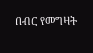በብር የመግዛት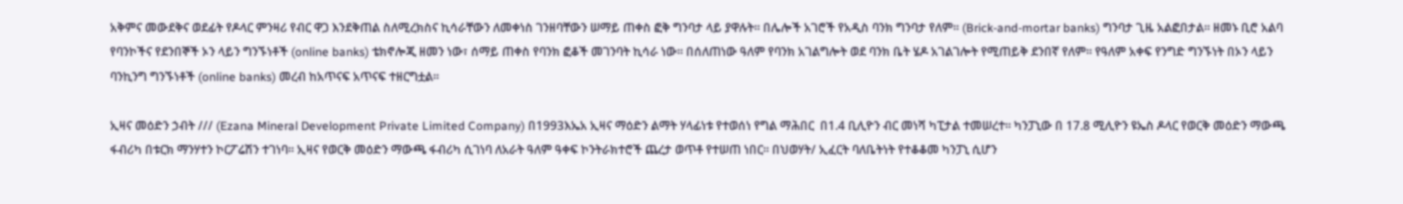አቅምና መውደቅና ወደፊት የዶላር ምንዛሪ የብር ዋጋ እንደቅጠል ስለሚረክስና ኪሳራቸውን ለመቀነስ ገንዘባቸውን ሠማይ ጠቀስ ፎቅ ግንባታ ላይ ያዋሉት፡፡ በሌሎች አገሮች የአዲስ ባንክ ግንባታ የለም፡፡ (Brick-and-mortar banks) ግንባታ ጊዜ አልፎበታል፡፡ ዘመኑ ቢሮ አልባ የባንኮችና የደንበኞች ኦን ላይን ግንኙነቶች (online banks) ቴክኖሎጂ ዘመን ነው፣ ሰማይ ጠቀስ የባንክ ፎቆች መገንባት ኪሳራ ነው፡፡ በሰለጠነው ዓለም የባንክ አገልግሎት ወደ ባንክ ቤት ሄዶ አገልገሎት የሚጠይቅ ደንበኛ የለም፡፡ የዓለም አቀፍ የንግድ ግንኙነት በኦን ላይን ባንኪንግ ግንኙነቶች (online banks) መረብ ከአጥናፍ አጥናፍ ተዘርግቷል፡፡

ኢዛና መዕድን ኃብት /// (Ezana Mineral Development Private Limited Company) በ1993እኤአ ኢዛና ማዕድን ልማት ሃላፊነቱ የተወሰነ የግል ማሕበር  በ1.4 ቢሊዮን ብር መነሻ ካፒታል ተመሠረተ፡፡ ካንፓኒው በ 17.8 ሚሊዮን ዩኤስ ዶላር የወርቅ መዕድን ማውጫ ፋብሪካ በቱርክ ማንሃተን ኮርፖሬሽን ተገነባ፡፡ ኢዛና የወርቅ መዕድን ማውጫ ፋብሪካ ሲገነባ ለአራት ዓለም ዓቀፍ ኮንትራክተሮች ጨረታ ወጥቶ የተሠጠ ነበር፡፡ በህወሃት/ ኢፈርት ባለቤትነት የተቆቆመ ካንፓኒ ሲሆን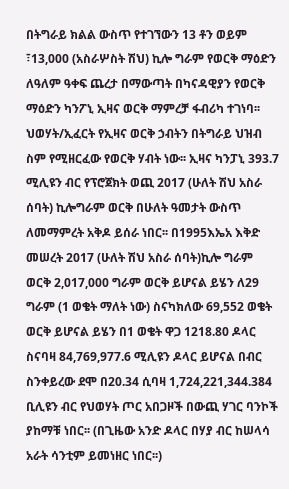በትግራይ ክልል ውስጥ የተገኘውን 13 ቶን ወይም ፣13,000 (አስራሦስት ሽህ) ኪሎ ግራም የወርቅ ማዕድን ለዓለም ዓቀፍ ጨረታ በማውጣት በካናዳዊያን የወርቅ ማዕድን ካንፖኒ ኢዛና ወርቅ ማምረቻ ፋብሪካ ተገነባ፡፡ ህወሃት/ኢፈርት የኢዛና ወርቅ ኃብትን በትግራይ ህዝብ ስም የሚዘርፈው የወርቅ ሃብት ነው፡፡ ኢዛና ካንፓኒ 393.7 ሚሊዩን ብር የፕሮጀክት ወጪ 2017 (ሁለት ሽህ አስራ ሰባት) ኪሎግራም ወርቅ በሁለት ዓመታት ውስጥ ለመማምረት አቅዶ ይሰራ ነበር፡፡ በ1995እኤአ እቅድ መሠረት 2017 (ሁለት ሽህ አስራ ሰባት)ኪሎ ግራም ወርቅ 2,017,000 ግራም ወርቅ ይሆናል ይሄን ለ29 ግራም (1 ወቄት ማለት ነው) ስናካክለው 69,552 ወቄት ወርቅ ይሆናል ይሄን በ1 ወቄት ዋጋ 1218.80 ዶላር ስናባዛ 84,769,977.6 ሚሊዩን ዶላር ይሆናል በብር ስንቀይረው ደሞ በ20.34 ሲባዛ 1,724,221,344.384 ቢሊዩን ብር የህወሃት ጦር አበጋዞች በውጪ ሃገር ባንኮች ያከማቹ ነበር፡፡ (በጊዜው አንድ ዶላር በሃያ ብር ከሠላሳ አራት ሳንቲም ይመነዘር ነበር፡፡)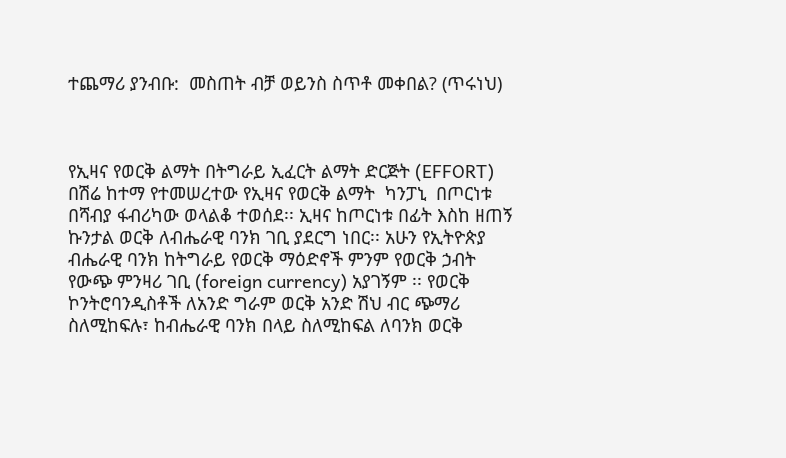ተጨማሪ ያንብቡ:  መስጠት ብቻ ወይንስ ስጥቶ መቀበል? (ጥሩነህ)



የኢዛና የወርቅ ልማት በትግራይ ኢፈርት ልማት ድርጅት (EFFORT) በሽሬ ከተማ የተመሠረተው የኢዛና የወርቅ ልማት  ካንፓኒ  በጦርነቱ በሻብያ ፋብሪካው ወላልቆ ተወሰደ፡፡ ኢዛና ከጦርነቱ በፊት እስከ ዘጠኝ ኩንታል ወርቅ ለብሔራዊ ባንክ ገቢ ያደርግ ነበር፡፡ አሁን የኢትዮጵያ ብሔራዊ ባንክ ከትግራይ የወርቅ ማዕድኖች ምንም የወርቅ ኃብት የውጭ ምንዛሪ ገቢ (foreign currency) አያገኝም ፡፡ የወርቅ ኮንትሮባንዲስቶች ለአንድ ግራም ወርቅ አንድ ሽህ ብር ጭማሪ  ስለሚከፍሉ፣ ከብሔራዊ ባንክ በላይ ስለሚከፍል ለባንክ ወርቅ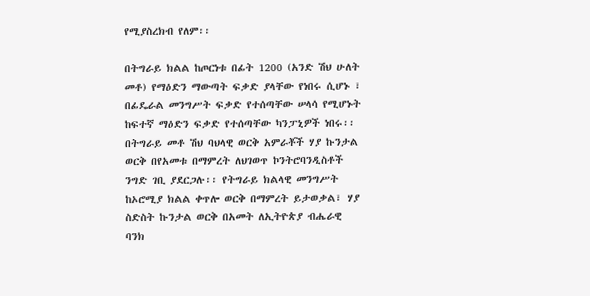የሚያስረክብ የለም፡፡

በትግራይ ክልል ከጦርነቱ በፊት 1200 (አንድ ሽህ ሁለት መቶ) የማዕድን ማውጣት ፍቃድ ያላቸው የነበሩ ሲሆኑ ፣ በፊዴራል መንግሥት ፍቃድ የተሰጣቸው ሠላሳ የሚሆኑት ከፍተኛ ማዕድን ፍቃድ የተሰጣቸው ካንፓኒዎች ነበሩ፡፡ በትግራይ መቶ ሽህ ባህላዊ ወርቅ አምራቾች ሃያ ኩንታል ወርቅ በየአመቱ በማምረት ለህገወጥ ኮንትሮባንዲስቶች ንግድ ገቢ ያደርጋሉ፡፡ የትግራይ ክልላዊ መንግሥት ከኦሮሚያ ክልል ቀጥሎ ወርቅ በማምረት ይታወቃል፣ ሃያ ስድስት ኩንታል ወርቅ በአመት ለኢትዮጵያ ብሔራዊ ባንክ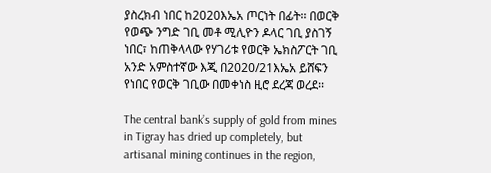ያስረክብ ነበር ከ2020እኤአ ጦርነት በፊት፡፡ በወርቅ የወጭ ንግድ ገቢ መቶ ሚሊዮን ዶላር ገቢ ያስገኝ ነበር፣ ከጠቅላላው የሃገሪቱ የወርቅ ኤክስፖርት ገቢ አንድ አምስተኛው እጂ በ2020/21እኤአ ይሸፍን የነበር የወርቅ ገቢው በመቀነስ ዚሮ ደረጃ ወረደ፡፡

The central bank’s supply of gold from mines in Tigray has dried up completely, but artisanal mining continues in the region,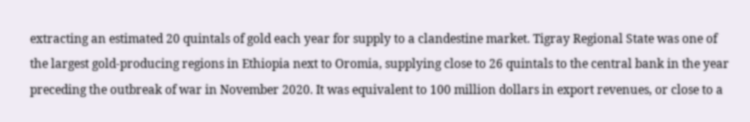extracting an estimated 20 quintals of gold each year for supply to a clandestine market. Tigray Regional State was one of the largest gold-producing regions in Ethiopia next to Oromia, supplying close to 26 quintals to the central bank in the year preceding the outbreak of war in November 2020. It was equivalent to 100 million dollars in export revenues, or close to a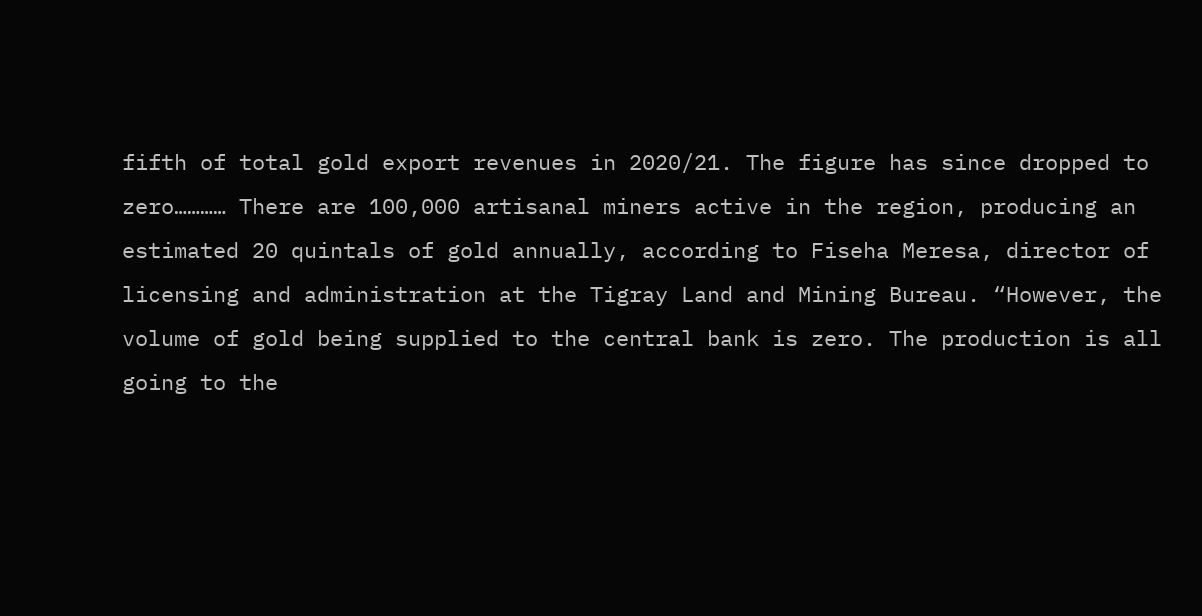fifth of total gold export revenues in 2020/21. The figure has since dropped to zero………… There are 100,000 artisanal miners active in the region, producing an estimated 20 quintals of gold annually, according to Fiseha Meresa, director of licensing and administration at the Tigray Land and Mining Bureau. “However, the volume of gold being supplied to the central bank is zero. The production is all going to the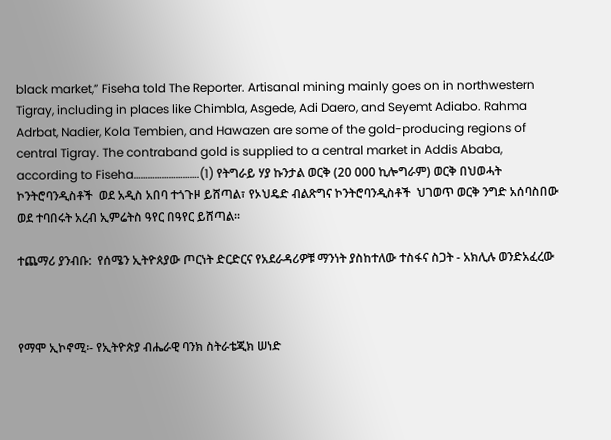black market,” Fiseha told The Reporter. Artisanal mining mainly goes on in northwestern Tigray, including in places like Chimbla, Asgede, Adi Daero, and Seyemt Adiabo. Rahma Adrbat, Nadier, Kola Tembien, and Hawazen are some of the gold-producing regions of central Tigray. The contraband gold is supplied to a central market in Addis Ababa, according to Fiseha……………………….(1) የትግራይ ሃያ ኩንታል ወርቅ (20 000 ኪሎግራም) ወርቅ በህወሓት ኮንትሮባንዲስቶች  ወደ አዲስ አበባ ተጎጉዞ ይሸጣል፣ የኦህዴድ ብልጽግና ኮንትሮባንዲስቶች  ህገወጥ ወርቅ ንግድ አሰባስበው ወደ ተባበሩት አረብ ኢምሬትስ ዓየር በዓየር ይሸጣል፡፡

ተጨማሪ ያንብቡ:  የሰሜን ኢትዮጰያው ጦርነት ድርድርና የአደራዳሪዎቹ ማንነት ያስከተለው ተስፋና ስጋት - አክሊሉ ወንድአፈረው



የማሞ ኢኮኖሚ፡- የኢትዮጵያ ብሔራዊ ባንክ ስትራቴጂክ ሠነድ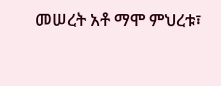መሠረት አቶ ማሞ ምህረቱ፣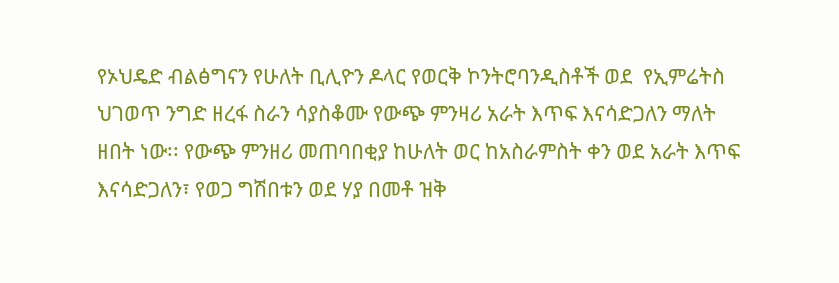የኦህዴድ ብልፅግናን የሁለት ቢሊዮን ዶላር የወርቅ ኮንትሮባንዲስቶች ወደ  የኢምሬትስ ህገወጥ ንግድ ዘረፋ ስራን ሳያስቆሙ የውጭ ምንዛሪ አራት እጥፍ እናሳድጋለን ማለት ዘበት ነው፡፡ የውጭ ምንዘሪ መጠባበቂያ ከሁለት ወር ከአስራምስት ቀን ወደ አራት እጥፍ እናሳድጋለን፣ የወጋ ግሽበቱን ወደ ሃያ በመቶ ዝቅ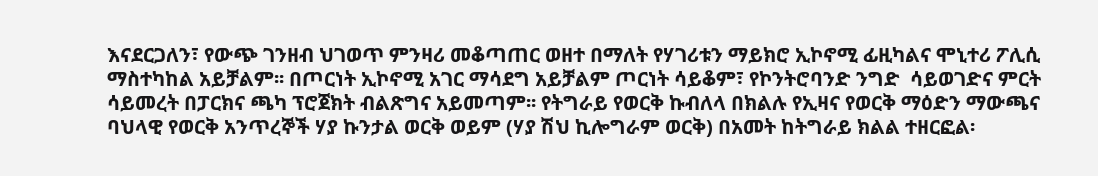እናደርጋለን፣ የውጭ ገንዘብ ህገወጥ ምንዛሪ መቆጣጠር ወዘተ በማለት የሃገሪቱን ማይክሮ ኢኮኖሚ ፊዚካልና ሞኒተሪ ፖሊሲ ማስተካከል አይቻልም፡፡ በጦርነት ኢኮኖሚ አገር ማሳደግ አይቻልም ጦርነት ሳይቆም፣ የኮንትሮባንድ ንግድ  ሳይወገድና ምርት ሳይመረት በፓርክና ጫካ ፕሮጀክት ብልጽግና አይመጣም፡፡ የትግራይ የወርቅ ኩብለላ በክልሉ የኢዛና የወርቅ ማዕድን ማውጫና ባህላዊ የወርቅ አንጥረኞች ሃያ ኩንታል ወርቅ ወይም (ሃያ ሽህ ኪሎግራም ወርቅ) በአመት ከትግራይ ክልል ተዘርፎል፡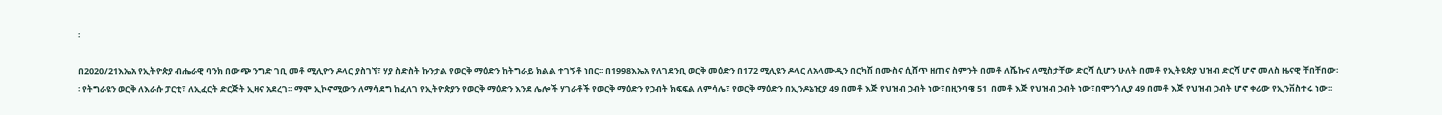፡

በ2020/21እኤአ የኢትዮጵያ ብሔራዊ ባንክ በውጭ ንግድ ገቢ መቶ ሚሊዮን ዶላር ያስገኘ፣ ሃያ ስድስት ኩንታል የወርቅ ማዕድን ከትግራይ ክልል ተገኝቶ ነበር፡፡ በ1998እኤአ የለገደንቢ ወርቅ መዕድን በ172 ሚሊዩን ዶላር ለአላሙዲን በርካሽ በሙስና ሲሸጥ ዘጠና ስምንት በመቶ ለሼኩና ለሚስታቸው ድርሻ ሲሆን ሁለት በመቶ የኢትዩጵያ ህዝብ ድርሻ ሆኖ መለስ ዜናዊ ቸበቸበው፡፡ የትግራዩን ወርቅ ለእራሱ ፓርቲ፣ ለኢፈርት ድርጅት ኢዛና አደረገ፡፡ ማሞ ኢኮኖሚውን ለማሳደግ ከፈለገ የኢትዮጵያን የወርቅ ማዕድን እንደ ሌሎች ሃገራቶች የወርቅ ማዕድን የኃብት ክፍፍል ለምሳሌ፣ የወርቅ ማዕድን በኢንዶኔዢያ 49 በመቶ እጅ የህዝብ ኃብት ነው፣በዚንባዌ 51  በመቶ እጅ የህዝብ ኃብት ነው፣በሞንጎሊያ 49 በመቶ እጅ የህዝብ ኃብት ሆኖ ቀሪው የኢንቨስተሩ ነው፡፡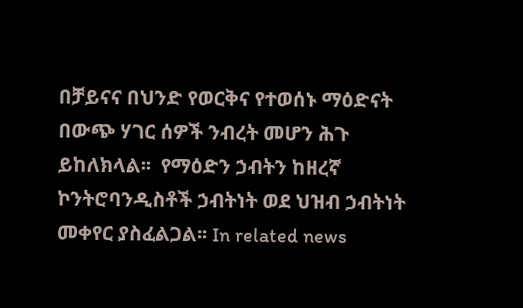በቻይናና በህንድ የወርቅና የተወሰኑ ማዕድናት በውጭ ሃገር ሰዎች ንብረት መሆን ሕጉ ይከለክላል፡፡  የማዕድን ኃብትን ከዘረኛ ኮንትሮባንዲስቶች ኃብትነት ወደ ህዝብ ኃብትነት መቀየር ያስፈልጋል፡፡ In related news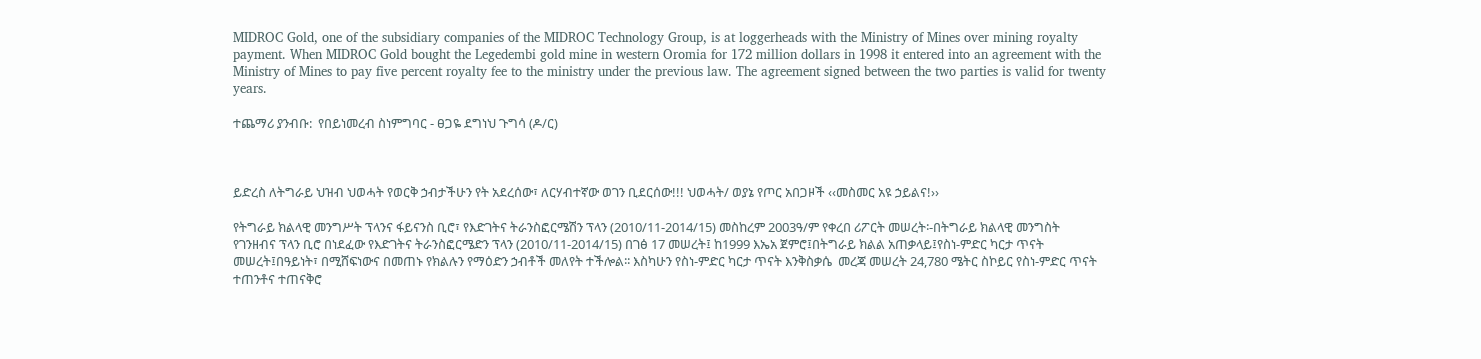MIDROC Gold, one of the subsidiary companies of the MIDROC Technology Group, is at loggerheads with the Ministry of Mines over mining royalty payment. When MIDROC Gold bought the Legedembi gold mine in western Oromia for 172 million dollars in 1998 it entered into an agreement with the Ministry of Mines to pay five percent royalty fee to the ministry under the previous law. The agreement signed between the two parties is valid for twenty years.

ተጨማሪ ያንብቡ:  የበይነመረብ ስነምግባር - ፀጋዬ ደግነህ ጉግሳ (ዶ/ር)



ይድረስ ለትግራይ ህዝብ ህወሓት የወርቅ ኃብታችሁን የት አደረሰው፣ ለርሃብተኛው ወገን ቢደርሰው!!! ህወሓት/ ወያኔ የጦር አበጋዞች ‹‹መስመር አዩ ኃይልና!››

የትግራይ ክልላዊ መንግሥት ፕላንና ፋይናንስ ቢሮ፣ የእድገትና ትራንስፎርሜሽን ፕላን (2010/11-2014/15) መስከረም 2003ዓ/ም የቀረበ ሪፖርት መሠረት፡-በትግራይ ክልላዊ መንግስት የገንዘብና ፕላን ቢሮ በነደፈው የእድገትና ትራንስፎርሜድን ፕላን (2010/11-2014/15) በገፅ 17 መሠረት፤ ከ1999 እኤአ ጀምሮ፤በትግራይ ክልል አጠቃላይ፤የስነ-ምድር ካርታ ጥናት መሠረት፤በዓይነት፣ በሚሸፍነውና በመጠኑ የክልሉን የማዕድን ኃብቶች መለየት ተችሎል፡፡ እስካሁን የስነ-ምድር ካርታ ጥናት እንቅስቃሴ  መረጃ መሠረት 24,780 ሜትር ስኮይር የስነ-ምድር ጥናት ተጠንቶና ተጠናቅሮ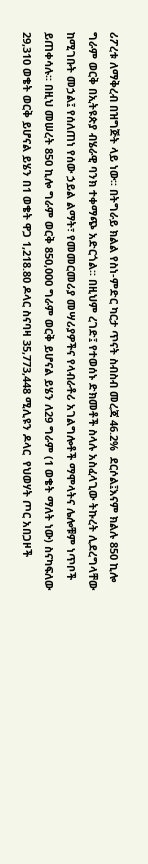ሪፖረቱ ለማቅረብ በዝግጅት ላይ ነው፡፡ በትግራይ ክልል የስነ-ምድር ካርታ ጥናት ስብስብ መረጃ 46.2%  ደርሶል፤እናም ክልሉ 850 ኪሎ ግራም ወርቅ በኢትዩጵያ ብሄራዊ ባንክ ተቀማጭ አድርጎል፡፡ በዚህም ረገድ፤ የተወሰኑ ድክመቶች ስላሉ አስፈላጊው ትኩረት ሊደረግላቸው ከሚገቡት መኃል፤ የሰለጠነ የሰው ኃይል ልማት፣ የመመርመሪያ መሣሪያዎችና የላብራቶሪ አገልግሎቶች ማሞላትና ሌሎቹም ነጥቦች ይጠቀሳሉ፡፡ በዚህ መሠረት 850 ኪሎ ግራም ወርቅ 850,000 ግራም ወርቅ ይሆናል ይሄን ለ29 ግራም (1 ወቄት ማለት ነው) ስናካፍለው 29,310 ወቄት ወርቅ ይሆናል ይሄን በ1 ወቄት ዋጋ 1,218.80 ዶላር ስናባዛ 35,773,448 ሚሊዩን ዶላር  የህወሃት ጦር አበጋዞች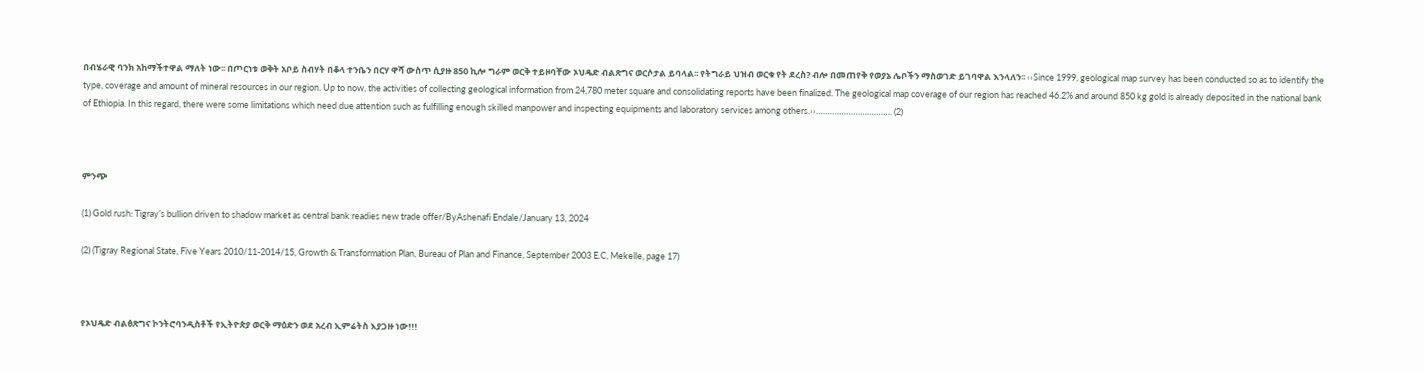በብሄራዊ ባንክ አከማችተዋል ማለት ነው፡፡ በጦርነቱ ወቅት አቦይ ስብሃት በቆላ ተንቤን በርሃ ዋሻ ውስጥ ሲያዙ 850 ኪሎ ግራም ወርቅ ተይዞባቸው ኦህዴድ ብልጽግና ወርሶታል ይባላል፡፡ የትግራይ ህዝብ ወርቁ የት ደረስ? ብሎ በመጠየቅ የወያኔ ሌቦችን ማስወገድ ይገባዋል እንላለን፡፡ ‹‹Since 1999, geological map survey has been conducted so as to identify the type, coverage and amount of mineral resources in our region. Up to now, the activities of collecting geological information from 24,780 meter square and consolidating reports have been finalized. The geological map coverage of our region has reached 46.2% and around 850 kg gold is already deposited in the national bank of Ethiopia. In this regard, there were some limitations which need due attention such as fulfilling enough skilled manpower and inspecting equipments and laboratory services among others.››………………….……….. (2)



ምንጭ

(1) Gold rush: Tigray’s bullion driven to shadow market as central bank readies new trade offer/ByAshenafi Endale/January 13, 2024

(2) (Tigray Regional State, Five Years 2010/11-2014/15, Growth & Transformation Plan, Bureau of Plan and Finance, September 2003 E.C, Mekelle, page 17)



የኦህዴድ ብልፅጽግና ኮንትሮባንዲስቶች የኢትዮጵያ ወርቅ ማዕድን ወደ አረብ ኢምሬትስ እያጋዙ ነው!!!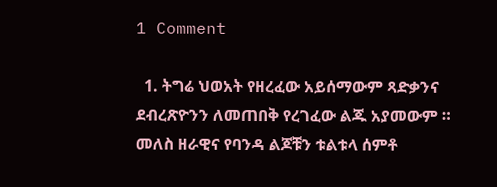1 Comment

  1. ትግሬ ህወአት የዘረፈው አይሰማውም ጻድቃንና ደብረጽዮንን ለመጠበቅ የረገፈው ልጁ አያመውም ። መለስ ዘራዊና የባንዳ ልጆቹን ቱልቱላ ሰምቶ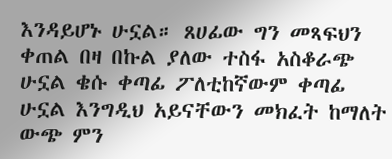እንዳይሆኑ ሁኗል። ጸሀፊው ግን መጻፍህን ቀጠል በዛ በኩል ያለው ተስፋ አስቆራጭ ሁኗል ቄሱ ቀጣፊ ፖለቲከኛውም ቀጣፊ ሁኗል እንግዲህ አይናቸውን መክፈት ከማለት ውጭ ምን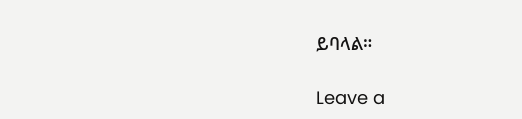ይባላል።

Leave a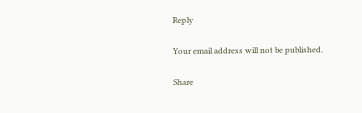Reply

Your email address will not be published.

Share